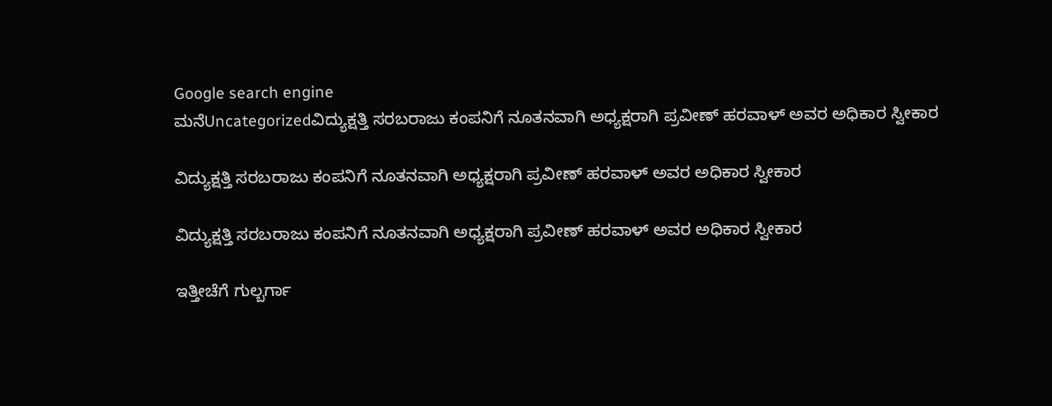Google search engine
ಮನೆUncategorizedವಿದ್ಯುಕ್ಷತ್ತಿ ಸರಬರಾಜು ಕಂಪನಿಗೆ ನೂತನವಾಗಿ ಅಧ್ಯಕ್ಷರಾಗಿ ಪ್ರವೀಣ್ ಹರವಾಳ್ ಅವರ ಅಧಿಕಾರ ಸ್ವೀಕಾರ

ವಿದ್ಯುಕ್ಷತ್ತಿ ಸರಬರಾಜು ಕಂಪನಿಗೆ ನೂತನವಾಗಿ ಅಧ್ಯಕ್ಷರಾಗಿ ಪ್ರವೀಣ್ ಹರವಾಳ್ ಅವರ ಅಧಿಕಾರ ಸ್ವೀಕಾರ

ವಿದ್ಯುಕ್ಷತ್ತಿ ಸರಬರಾಜು ಕಂಪನಿಗೆ ನೂತನವಾಗಿ ಅಧ್ಯಕ್ಷರಾಗಿ ಪ್ರವೀಣ್ ಹರವಾಳ್ ಅವರ ಅಧಿಕಾರ ಸ್ವೀಕಾರ

ಇತ್ತೀಚೆಗೆ ಗುಲ್ಬರ್ಗಾ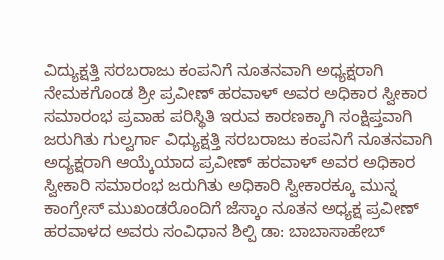ವಿದ್ಯುಕ್ಷತ್ತಿ ಸರಬರಾಜು ಕಂಪನಿಗೆ ನೂತನವಾಗಿ ಅಧ್ಯಕ್ಷರಾಗಿ ನೇಮಕಗೊಂಡ ಶ್ರೀ ಪ್ರವೀಣ್ ಹರವಾಳ್ ಅವರ ಅಧಿಕಾರ ಸ್ವೀಕಾರ ಸಮಾರಂಭ ಪ್ರವಾಹ ಪರಿಸ್ಥಿತಿ ಇರುವ ಕಾರಣಕ್ಕಾಗಿ ಸಂಕ್ಷಿಪ್ತವಾಗಿ ಜರುಗಿತು ಗುಲ್ವರ್ಗಾ ವಿಧ್ಯುಕ್ಷತ್ತಿ ಸರಬರಾಜು ಕಂಪನಿಗೆ ನೂತನವಾಗಿ ಅದ್ಯಕ್ಷರಾಗಿ ಆಯ್ಕೆಯಾದ ಪ್ರವೀಣ್ ಹರವಾಳ್ ಅವರ ಅಧಿಕಾರ ಸ್ವೀಕಾರಿ ಸಮಾರಂಭ ಜರುಗಿತು ಅಧಿಕಾರಿ ಸ್ವೀಕಾರಕ್ಕೂ ಮುನ್ನ ಕಾಂಗ್ರೇಸ್ ಮುಖಂಡರೊಂದಿಗೆ ಜೆಸ್ಕಾಂ ನೂತನ ಅಧ್ಯಕ್ಷ ಪ್ರವೀಣ್ ಹರವಾಳದ ಅವರು ಸಂವಿಧಾನ ಶಿಲ್ಪಿ ಡಾ: ಬಾಬಾಸಾಹೇಬ್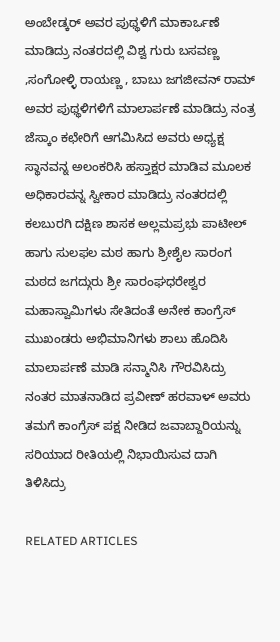ಅಂಬೇಡ್ಕರ್ ಅವರ ಪುಥ್ಥಳಿಗೆ ಮಾಕಾರ್ಒಣೆ ಮಾಡಿದ್ರು ನಂತರದಲ್ಲಿ ವಿಶ್ವ ಗುರು ಬಸವಣ್ಣ ,ಸಂಗೋಳ್ಳಿ ರಾಯಣ್ಣ , ಬಾಬು ಜಗಜೀವನ್ ರಾಮ್ ಅವರ ಪುಥ್ಥಳಿಗಳಿಗೆ ಮಾಲಾರ್ಪಣೆ ಮಾಡಿದ್ರು ನಂತ್ರ ಜೆಸ್ಕಾಂ ಕಛೇರಿಗೆ ಆಗಮಿಸಿದ ಅವರು ಅಧ್ಯಕ್ಷ ಸ್ಥಾನವನ್ನ ಅಲಂಕರಿಸಿ ಹಸ್ತಾಕ್ಷರ ಮಾಡಿವ ಮೂಲಕ ಅಧಿಕಾರವನ್ನ ಸ್ವೀಕಾರ ಮಾಡಿದ್ರು ನಂತರದಲ್ಲಿ ಕಲಬುರಗಿ ದಕ್ಷಿಣ ಶಾಸಕ ಅಲ್ಲಮಪ್ರಭು ಪಾಟೀಲ್ ಹಾಗು ಸುಲಫಲ ಮಠ ಹಾಗು ಶ್ರೀಶೈಲ ಸಾರಂಗ ಮಠದ ಜಗದ್ಗುರು ಶ್ರೀ ಸಾರಂಘಧರೇಶ್ವರ ಮಹಾಸ್ವಾಮಿಗಳು ಸೇತಿದಂತೆ ಅನೇಕ ಕಾಂಗ್ರೆಸ್ ಮುಖಂಡರು ಅಭಿಮಾನಿಗಳು ಶಾಲು ಹೊದಿಸಿ ಮಾಲಾರ್ಪಣೆ ಮಾಡಿ ಸನ್ಮಾನಿಸಿ ಗೌರವಿಸಿದ್ರು ನಂತರ ಮಾತನಾಡಿದ ಪ್ರವೀಣ್ ಹರವಾಳ್ ಅವರು ತಮಗೆ ಕಾಂಗ್ರೆಸ್ ಪಕ್ಷ ನೀಡಿದ ಜವಾಬ್ದಾರಿಯನ್ನು ಸರಿಯಾದ ರೀತಿಯಲ್ಲಿ ನಿಭಾಯಿಸುವ ದಾಗಿ ತಿಳಿಸಿದ್ರು

RELATED ARTICLES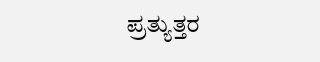ಪ್ರತ್ಯುತ್ತರ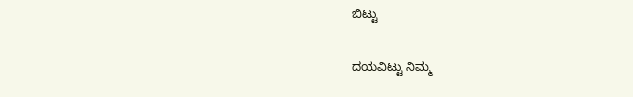ಬಿಟ್ಟು

ದಯವಿಟ್ಟು ನಿಮ್ಮ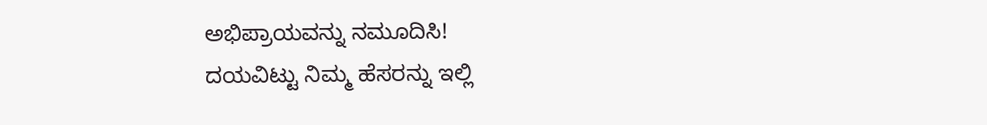ಅಭಿಪ್ರಾಯವನ್ನು ನಮೂದಿಸಿ!
ದಯವಿಟ್ಟು ನಿಮ್ಮ ಹೆಸರನ್ನು ಇಲ್ಲಿ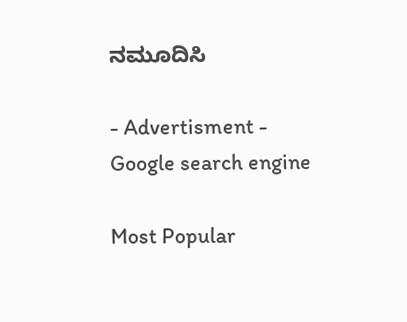ನಮೂದಿಸಿ

- Advertisment -
Google search engine

Most Popular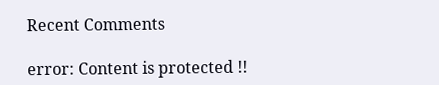Recent Comments

error: Content is protected !!